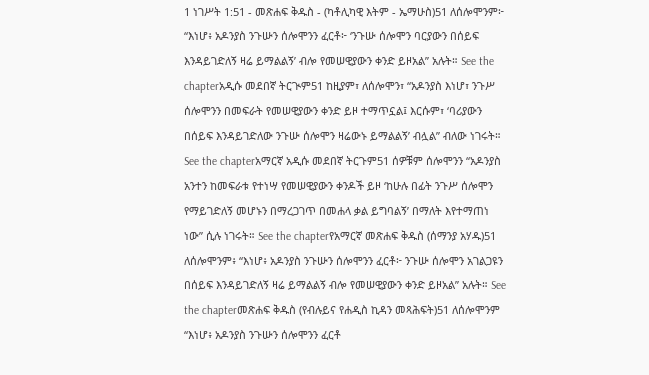1 ነገሥት 1:51 - መጽሐፍ ቅዱስ - (ካቶሊካዊ እትም - ኤማሁስ)51 ለሰሎሞንም፦ “እነሆ፥ አዶንያስ ንጉሡን ሰሎሞንን ፈርቶ፦ ‘ንጉሡ ሰሎሞን ባርያውን በሰይፍ እንዳይገድለኝ ዛሬ ይማልልኝ’ ብሎ የመሠዊያውን ቀንድ ይዞአል” አሉት። See the chapterአዲሱ መደበኛ ትርጒም51 ከዚያም፣ ለሰሎሞን፣ “አዶንያስ እነሆ፣ ንጉሥ ሰሎሞንን በመፍራት የመሠዊያውን ቀንድ ይዞ ተማጥኗል፤ እርሱም፣ ‘ባሪያውን በሰይፍ እንዳይገድለው ንጉሡ ሰሎሞን ዛሬውኑ ይማልልኝ’ ብሏል” ብለው ነገሩት። See the chapterአማርኛ አዲሱ መደበኛ ትርጉም51 ሰዎቹም ሰሎሞንን “አዶንያስ አንተን ከመፍራቱ የተነሣ የመሠዊያውን ቀንዶች ይዞ ‘ከሁሉ በፊት ንጉሥ ሰሎሞን የማይገድለኝ መሆኑን በማረጋገጥ በመሐላ ቃል ይግባልኝ’ በማለት እየተማጠነ ነው” ሲሉ ነገሩት። See the chapterየአማርኛ መጽሐፍ ቅዱስ (ሰማንያ አሃዱ)51 ለሰሎሞንም፥ “እነሆ፥ አዶንያስ ንጉሡን ሰሎሞንን ፈርቶ፦ ንጉሡ ሰሎሞን አገልጋዩን በሰይፍ እንዳይገድለኝ ዛሬ ይማልልኝ ብሎ የመሠዊያውን ቀንድ ይዞአል” አሉት። See the chapterመጽሐፍ ቅዱስ (የብሉይና የሐዲስ ኪዳን መጻሕፍት)51 ለሰሎሞንም “እነሆ፥ አዶንያስ ንጉሡን ሰሎሞንን ፈርቶ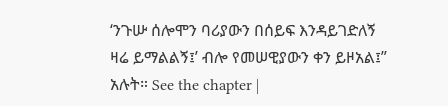‘ንጉሡ ሰሎሞን ባሪያውን በሰይፍ እንዳይገድለኝ ዛሬ ይማልልኝ፤’ ብሎ የመሠዊያውን ቀን ይዞአል፤” አሉት። See the chapter |